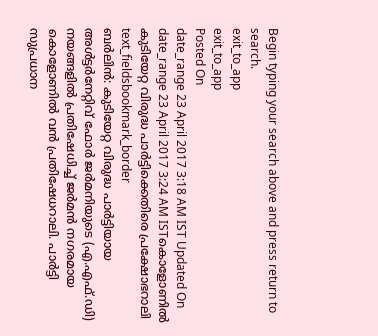Begin typing your search above and press return to search.
exit_to_app
exit_to_app
Posted On
date_range 23 April 2017 3:18 AM IST Updated On
date_range 23 April 2017 3:24 AM ISTകൊളോണിൽ കുടിയേറ്റ വിരുദ്ധ പാർട്ടിക്കെതിരെ പ്രക്ഷോഭറാലി
text_fieldsbookmark_border
ബർലിൻ: കുടിയേറ്റ വിരുദ്ധ പാർട്ടിയായ അൾട്ടർനേറ്റിവ് ഫോർ ജർമനിയുടെ (എ.എഫ്.ഡി) നയങ്ങളിൽ പ്രതിഷേധിച്ച് ജർമൻ നഗരമായ കൊളോണിൽ വൻ പ്രതിഷേധറാലി. പാർട്ടി സുപ്രധാന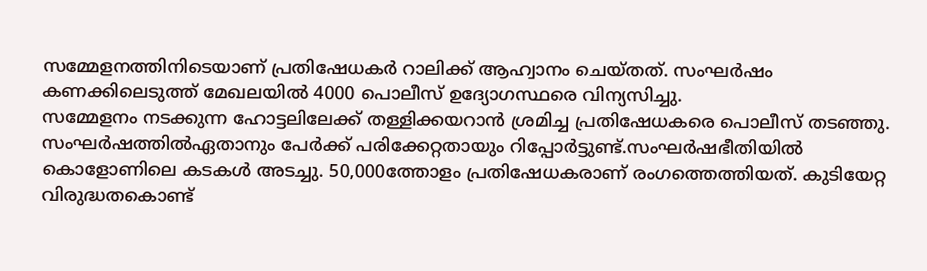സമ്മേളനത്തിനിടെയാണ് പ്രതിഷേധകർ റാലിക്ക് ആഹ്വാനം ചെയ്തത്. സംഘർഷം കണക്കിലെടുത്ത് മേഖലയിൽ 4000 പൊലീസ് ഉദ്യോഗസ്ഥരെ വിന്യസിച്ചു.
സമ്മേളനം നടക്കുന്ന ഹോട്ടലിലേക്ക് തള്ളിക്കയറാൻ ശ്രമിച്ച പ്രതിഷേധകരെ പൊലീസ് തടഞ്ഞു. സംഘർഷത്തിൽഏതാനും പേർക്ക് പരിക്കേറ്റതായും റിപ്പോർട്ടുണ്ട്.സംഘർഷഭീതിയിൽ കൊളോണിലെ കടകൾ അടച്ചു. 50,000ത്തോളം പ്രതിഷേധകരാണ് രംഗത്തെത്തിയത്. കുടിയേറ്റ വിരുദ്ധതകൊണ്ട്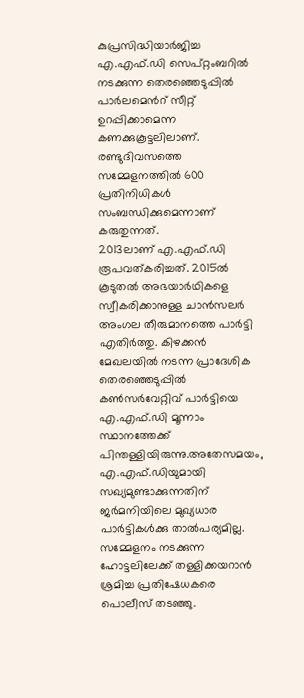കുപ്രസിദ്ധിയാർജിച്ച എ.എഫ്.ഡി സെപ്റ്റംബറിൽ നടക്കുന്ന തെരഞ്ഞെടുപ്പിൽ പാർലമെൻറ് സീറ്റ് ഉറപ്പിക്കാമെന്ന കണക്കുകൂട്ടലിലാണ്. രണ്ടുദിവസത്തെ സമ്മേളനത്തിൽ 600 പ്രതിനിധികൾ സംബന്ധിക്കുമെന്നാണ് കരുതുന്നത്.
2013ലാണ് എ.എഫ്.ഡി രൂപവത്കരിച്ചത്. 2015ൽ കൂടുതൽ അഭയാർഥികളെ സ്വീകരിക്കാനുള്ള ചാൻസലർ അംഗല തീരുമാനത്തെ പാർട്ടി എതിർത്തു. കിഴക്കൻ മേഖലയിൽ നടന്ന പ്രാദേശിക തെരഞ്ഞെടുപ്പിൽ കൺസർവേറ്റിവ് പാർട്ടിയെ എ.എഫ്.ഡി മൂന്നാം സ്ഥാനത്തേക്ക് പിന്തള്ളിയിരുന്നു.അതേസമയം, എ.എഫ്.ഡിയുമായി സഖ്യമുണ്ടാക്കുന്നതിന് ജർമനിയിലെ മുഖ്യധാര പാർട്ടികൾക്കു താൽപര്യമില്ല.
സമ്മേളനം നടക്കുന്ന ഹോട്ടലിലേക്ക് തള്ളിക്കയറാൻ ശ്രമിച്ച പ്രതിഷേധകരെ പൊലീസ് തടഞ്ഞു.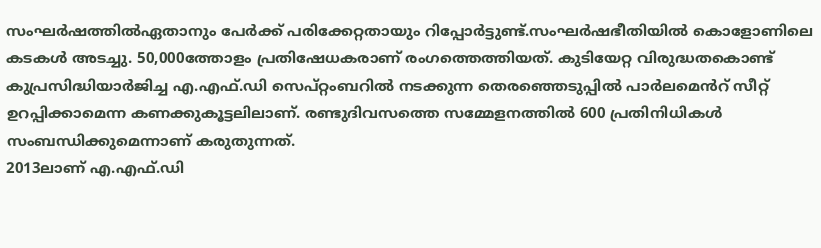സംഘർഷത്തിൽഏതാനും പേർക്ക് പരിക്കേറ്റതായും റിപ്പോർട്ടുണ്ട്.സംഘർഷഭീതിയിൽ കൊളോണിലെ കടകൾ അടച്ചു. 50,000ത്തോളം പ്രതിഷേധകരാണ് രംഗത്തെത്തിയത്. കുടിയേറ്റ വിരുദ്ധതകൊണ്ട് കുപ്രസിദ്ധിയാർജിച്ച എ.എഫ്.ഡി സെപ്റ്റംബറിൽ നടക്കുന്ന തെരഞ്ഞെടുപ്പിൽ പാർലമെൻറ് സീറ്റ് ഉറപ്പിക്കാമെന്ന കണക്കുകൂട്ടലിലാണ്. രണ്ടുദിവസത്തെ സമ്മേളനത്തിൽ 600 പ്രതിനിധികൾ സംബന്ധിക്കുമെന്നാണ് കരുതുന്നത്.
2013ലാണ് എ.എഫ്.ഡി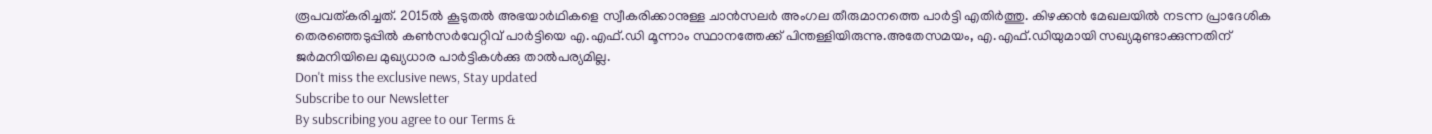രൂപവത്കരിച്ചത്. 2015ൽ കൂടുതൽ അഭയാർഥികളെ സ്വീകരിക്കാനുള്ള ചാൻസലർ അംഗല തീരുമാനത്തെ പാർട്ടി എതിർത്തു. കിഴക്കൻ മേഖലയിൽ നടന്ന പ്രാദേശിക തെരഞ്ഞെടുപ്പിൽ കൺസർവേറ്റിവ് പാർട്ടിയെ എ.എഫ്.ഡി മൂന്നാം സ്ഥാനത്തേക്ക് പിന്തള്ളിയിരുന്നു.അതേസമയം, എ.എഫ്.ഡിയുമായി സഖ്യമുണ്ടാക്കുന്നതിന് ജർമനിയിലെ മുഖ്യധാര പാർട്ടികൾക്കു താൽപര്യമില്ല.
Don't miss the exclusive news, Stay updated
Subscribe to our Newsletter
By subscribing you agree to our Terms &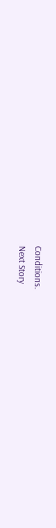Conditions.
Next Story